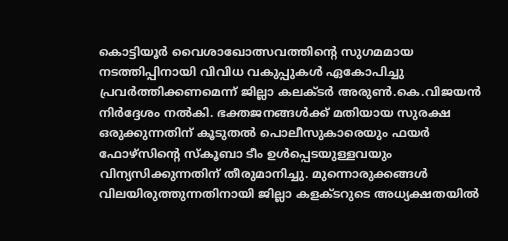കൊട്ടിയൂർ വൈശാഖോത്സവത്തിന്റെ സുഗമമായ നടത്തിപ്പിനായി വിവിധ വകുപ്പുകൾ ഏകോപിച്ചു പ്രവർത്തിക്കണമെന്ന് ജില്ലാ കലക്ടർ അരുൺ.കെ.വിജയൻ നിർദ്ദേശം നൽകി. ഭക്തജനങ്ങൾക്ക് മതിയായ സുരക്ഷ ഒരുക്കുന്നതിന് കൂടുതൽ പൊലീസുകാരെയും ഫയർ ഫോഴ്സിന്റെ സ്കൂബാ ടീം ഉൾപ്പെടയുള്ളവയും വിന്യസിക്കുന്നതിന് തീരുമാനിച്ചു. മുന്നൊരുക്കങ്ങൾ വിലയിരുത്തുന്നതിനായി ജില്ലാ കളക്ടറുടെ അധ്യക്ഷതയിൽ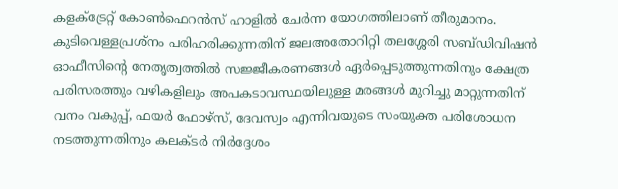കളക്ട്രേറ്റ് കോൺഫെറൻസ് ഹാളിൽ ചേർന്ന യോഗത്തിലാണ് തീരുമാനം.
കുടിവെള്ളപ്രശ്നം പരിഹരിക്കുന്നതിന് ജലഅതോറിറ്റി തലശ്ശേരി സബ്ഡിവിഷൻ ഓഫീസിന്റെ നേതൃത്വത്തിൽ സജ്ജീകരണങ്ങൾ ഏർപ്പെടുത്തുന്നതിനും ക്ഷേത്ര പരിസരത്തും വഴികളിലും അപകടാവസ്ഥയിലുള്ള മരങ്ങൾ മുറിച്ചു മാറ്റുന്നതിന് വനം വകുപ്പ്, ഫയർ ഫോഴ്സ്, ദേവസ്വം എന്നിവയുടെ സംയുക്ത പരിശോധന നടത്തുന്നതിനും കലക്ടർ നിർദ്ദേശം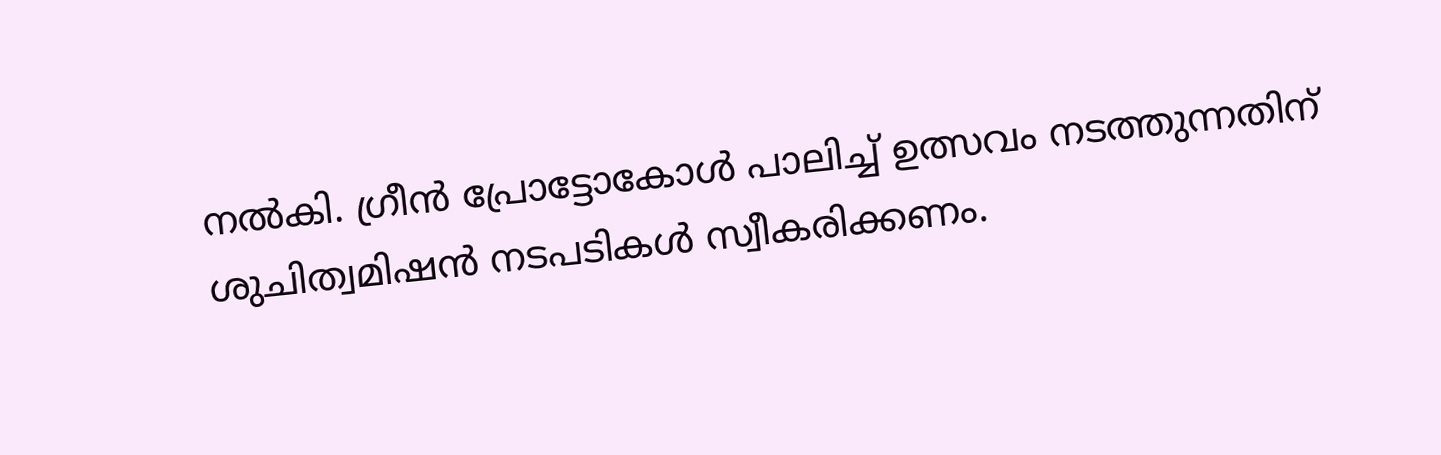നൽകി. ഗ്രീൻ പ്രോട്ടോകോൾ പാലിച്ച് ഉത്സവം നടത്തുന്നതിന് ശുചിത്വമിഷൻ നടപടികൾ സ്വീകരിക്കണം.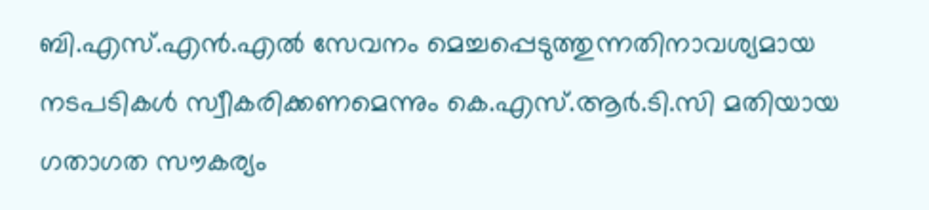ബി.എസ്.എൻ.എൽ സേവനം മെച്ചപ്പെടുത്തുന്നതിനാവശ്യമായ നടപടികൾ സ്വീകരിക്കണമെന്നും കെ.എസ്.ആർ.ടി.സി മതിയായ ഗതാഗത സൗകര്യം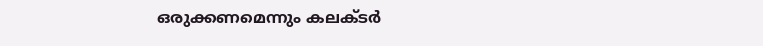ഒരുക്കണമെന്നും കലക്ടർ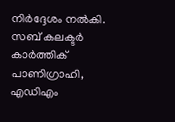നിർദ്ദേശം നൽകി.
സബ് കലക്ടർ കാർത്തിക് പാണിഗ്രാഹി, എഡിഎം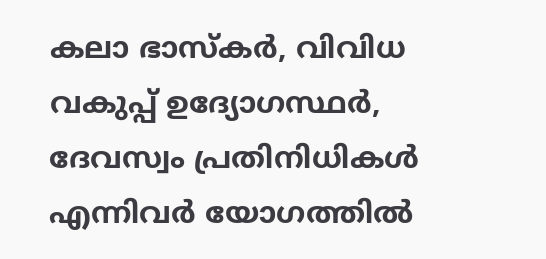കലാ ഭാസ്കർ, വിവിധ വകുപ്പ് ഉദ്യോഗസ്ഥർ, ദേവസ്വം പ്രതിനിധികൾ എന്നിവർ യോഗത്തിൽ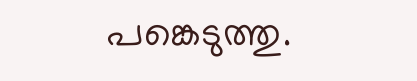പങ്കെടുത്തു.